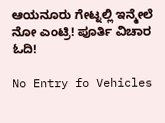ಆಯನೂರು ಗೇಟ್ನಲ್ಲಿ ಇನ್ಮೇಲೆ ನೋ ಎಂಟ್ರಿ! ಪೂರ್ತಿ ವಿಚಾರ ಓದಿ!

No Entry fo Vehicles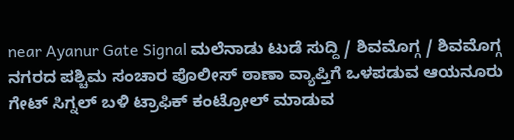near Ayanur Gate Signal ಮಲೆನಾಡು ಟುಡೆ ಸುದ್ದಿ / ಶಿವಮೊಗ್ಗ / ಶಿವಮೊಗ್ಗ ನಗರದ ಪಶ್ಚಿಮ ಸಂಚಾರ ಪೊಲೀಸ್ ಠಾಣಾ ವ್ಯಾಪ್ತಿಗೆ ಒಳಪಡುವ ಆಯನೂರು ಗೇಟ್ ಸಿಗ್ನಲ್ ಬಳಿ ಟ್ರಾಫಿಕ್ ಕಂಟ್ರೋಲ್ ಮಾಡುವ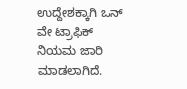ಉದ್ದೇಶಕ್ಕಾಗಿ ಒನ್ ವೇ ಟ್ರಾಫಿಕ್ ನಿಯಮ ಜಾರಿ ಮಾಡಲಾಗಿದೆ.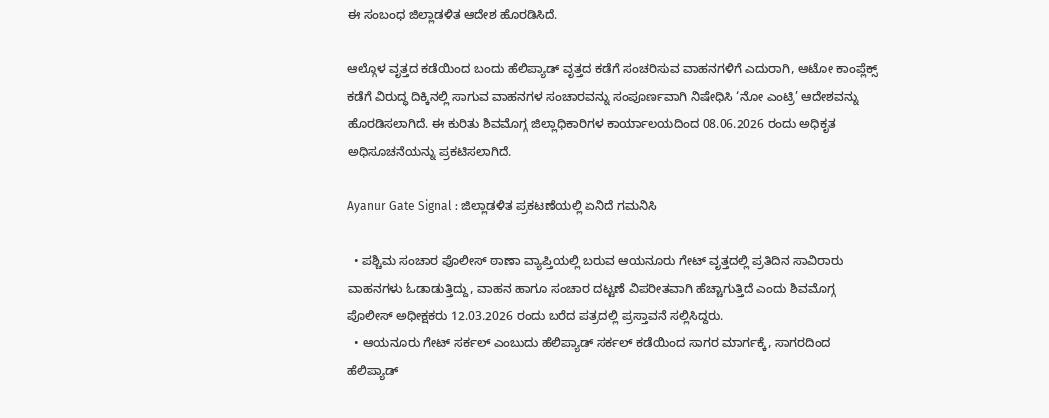ಈ ಸಂಬಂಧ ಜಿಲ್ಲಾಡಳಿತ ಆದೇಶ ಹೊರಡಿಸಿದೆ.

ಆಲ್ಗೊಳ ವೃತ್ತದ ಕಡೆಯಿಂದ ಬಂದು ಹೆಲಿಪ್ಯಾಡ್ ವೃತ್ತದ ಕಡೆಗೆ ಸಂಚರಿಸುವ ವಾಹನಗಳಿಗೆ ಎದುರಾಗಿ, ಆಟೋ ಕಾಂಪ್ಲೆಕ್ಸ್ ಕಡೆಗೆ ವಿರುದ್ಧ ದಿಕ್ಕಿನಲ್ಲಿ ಸಾಗುವ ವಾಹನಗಳ ಸಂಚಾರವನ್ನು ಸಂಪೂರ್ಣವಾಗಿ ನಿಷೇಧಿಸಿ ‘ನೋ ಎಂಟ್ರಿ’ ಆದೇಶವನ್ನು ಹೊರಡಿಸಲಾಗಿದೆ. ಈ ಕುರಿತು ಶಿವಮೊಗ್ಗ ಜಿಲ್ಲಾಧಿಕಾರಿಗಳ ಕಾರ್ಯಾಲಯದಿಂದ 08.06.2026 ರಂದು ಅಧಿಕೃತ ಅಧಿಸೂಚನೆಯನ್ನು ಪ್ರಕಟಿಸಲಾಗಿದೆ.

Ayanur Gate Signal : ಜಿಲ್ಲಾಡಳಿತ ಪ್ರಕಟಣೆಯಲ್ಲಿ ಏನಿದೆ ಗಮನಿಸಿ

  • ಪಶ್ಚಿಮ ಸಂಚಾರ ಪೊಲೀಸ್ ಠಾಣಾ ವ್ಯಾಪ್ತಿಯಲ್ಲಿ ಬರುವ ಆಯನೂರು ಗೇಟ್ ವೃತ್ತದಲ್ಲಿ ಪ್ರತಿದಿನ ಸಾವಿರಾರು ವಾಹನಗಳು ಓಡಾಡುತ್ತಿದ್ದು, ವಾಹನ ಹಾಗೂ ಸಂಚಾರ ದಟ್ಟಣೆ ವಿಪರೀತವಾಗಿ ಹೆಚ್ಚಾಗುತ್ತಿದೆ ಎಂದು ಶಿವಮೊಗ್ಗ ಪೊಲೀಸ್ ಅಧೀಕ್ಷಕರು 12.03.2026 ರಂದು ಬರೆದ ಪತ್ರದಲ್ಲಿ ಪ್ರಸ್ತಾವನೆ ಸಲ್ಲಿಸಿದ್ದರು.
  • ಆಯನೂರು ಗೇಟ್ ಸರ್ಕಲ್ ಎಂಬುದು ಹೆಲಿಪ್ಯಾಡ್ ಸರ್ಕಲ್ ಕಡೆಯಿಂದ ಸಾಗರ ಮಾರ್ಗಕ್ಕೆ, ಸಾಗರದಿಂದ ಹೆಲಿಪ್ಯಾಡ್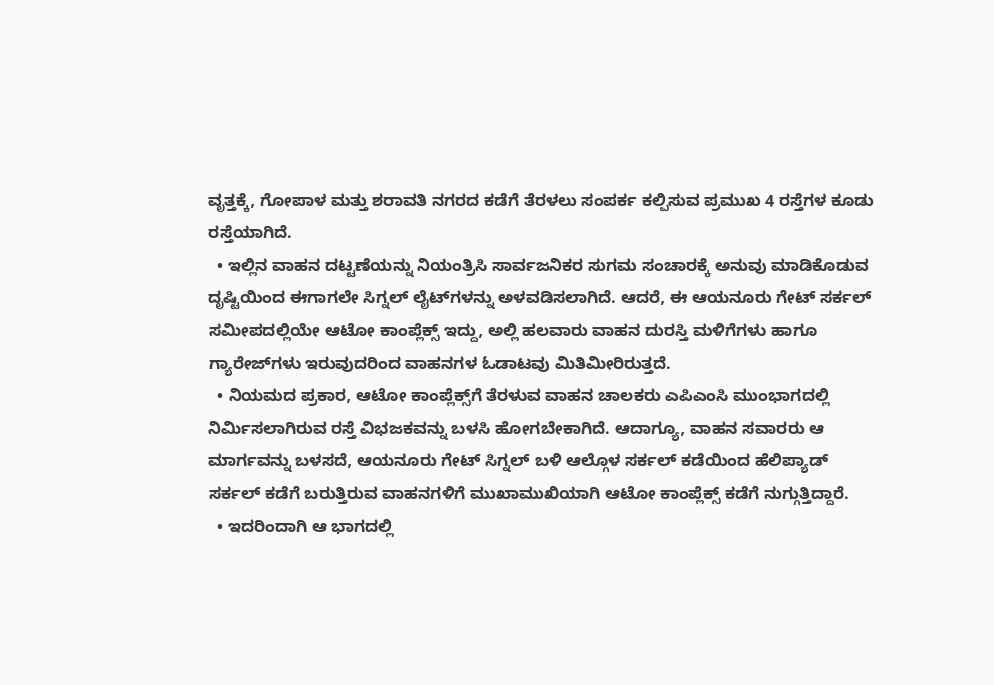ವೃತ್ತಕ್ಕೆ, ಗೋಪಾಳ ಮತ್ತು ಶರಾವತಿ ನಗರದ ಕಡೆಗೆ ತೆರಳಲು ಸಂಪರ್ಕ ಕಲ್ಪಿಸುವ ಪ್ರಮುಖ 4 ರಸ್ತೆಗಳ ಕೂಡು ರಸ್ತೆಯಾಗಿದೆ.
  • ಇಲ್ಲಿನ ವಾಹನ ದಟ್ಟಣೆಯನ್ನು ನಿಯಂತ್ರಿಸಿ ಸಾರ್ವಜನಿಕರ ಸುಗಮ ಸಂಚಾರಕ್ಕೆ ಅನುವು ಮಾಡಿಕೊಡುವ ದೃಷ್ಟಿಯಿಂದ ಈಗಾಗಲೇ ಸಿಗ್ನಲ್ ಲೈಟ್‌ಗಳನ್ನು ಅಳವಡಿಸಲಾಗಿದೆ. ಆದರೆ, ಈ ಆಯನೂರು ಗೇಟ್ ಸರ್ಕಲ್ ಸಮೀಪದಲ್ಲಿಯೇ ಆಟೋ ಕಾಂಪ್ಲೆಕ್ಸ್ ಇದ್ದು, ಅಲ್ಲಿ ಹಲವಾರು ವಾಹನ ದುರಸ್ತಿ ಮಳಿಗೆಗಳು ಹಾಗೂ ಗ್ಯಾರೇಜ್‌ಗಳು ಇರುವುದರಿಂದ ವಾಹನಗಳ ಓಡಾಟವು ಮಿತಿಮೀರಿರುತ್ತದೆ.
  • ನಿಯಮದ ಪ್ರಕಾರ, ಆಟೋ ಕಾಂಪ್ಲೆಕ್ಸ್‌ಗೆ ತೆರಳುವ ವಾಹನ ಚಾಲಕರು ಎಪಿಎಂಸಿ ಮುಂಭಾಗದಲ್ಲಿ ನಿರ್ಮಿಸಲಾಗಿರುವ ರಸ್ತೆ ವಿಭಜಕವನ್ನು ಬಳಸಿ ಹೋಗಬೇಕಾಗಿದೆ. ಆದಾಗ್ಯೂ, ವಾಹನ ಸವಾರರು ಆ ಮಾರ್ಗವನ್ನು ಬಳಸದೆ, ಆಯನೂರು ಗೇಟ್ ಸಿಗ್ನಲ್ ಬಳಿ ಆಲ್ಗೊಳ ಸರ್ಕಲ್ ಕಡೆಯಿಂದ ಹೆಲಿಪ್ಯಾಡ್ ಸರ್ಕಲ್ ಕಡೆಗೆ ಬರುತ್ತಿರುವ ವಾಹನಗಳಿಗೆ ಮುಖಾಮುಖಿಯಾಗಿ ಆಟೋ ಕಾಂಪ್ಲೆಕ್ಸ್ ಕಡೆಗೆ ನುಗ್ಗುತ್ತಿದ್ದಾರೆ.
  • ಇದರಿಂದಾಗಿ ಆ ಭಾಗದಲ್ಲಿ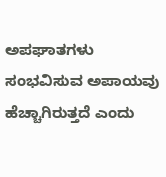ಅಪಘಾತಗಳು ಸಂಭವಿಸುವ ಅಪಾಯವು ಹೆಚ್ಚಾಗಿರುತ್ತದೆ ಎಂದು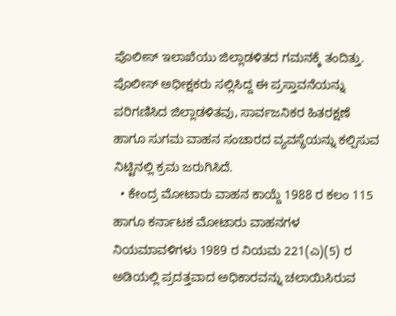ಪೊಲೀಸ್ ಇಲಾಖೆಯು ಜಿಲ್ಲಾಡಳಿತದ ಗಮನಕ್ಕೆ ತಂದಿತ್ತು. ಪೊಲೀಸ್ ಅಧೀಕ್ಷಕರು ಸಲ್ಲಿಸಿದ್ದ ಈ ಪ್ರಸ್ತಾವನೆಯನ್ನು ಪರಿಗಣಿಸಿದ ಜಿಲ್ಲಾಡಳಿತವು, ಸಾರ್ವಜನಿಕರ ಹಿತರಕ್ಷಣೆ ಹಾಗೂ ಸುಗಮ ವಾಹನ ಸಂಚಾರದ ವ್ಯವಸ್ಥೆಯನ್ನು ಕಲ್ಪಿಸುವ ನಿಟ್ಟಿನಲ್ಲಿ ಕ್ರಮ ಜರುಗಿಸಿದೆ.
  • ಕೇಂದ್ರ ಮೋಟಾರು ವಾಹನ ಕಾಯ್ದೆ 1988 ರ ಕಲಂ 115 ಹಾಗೂ ಕರ್ನಾಟಕ ಮೋಟಾರು ವಾಹನಗಳ ನಿಯಮಾವಳಿಗಳು 1989 ರ ನಿಯಮ 221(ಎ)(5) ರ ಅಡಿಯಲ್ಲಿ ಪ್ರದತ್ತವಾದ ಅಧಿಕಾರವನ್ನು ಚಲಾಯಿಸಿರುವ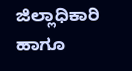ಜಿಲ್ಲಾಧಿಕಾರಿ ಹಾಗೂ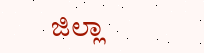ಜಿಲ್ಲಾ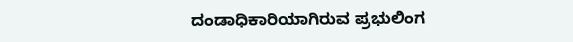ದಂಡಾಧಿಕಾರಿಯಾಗಿರುವ ಪ್ರಭುಲಿಂಗ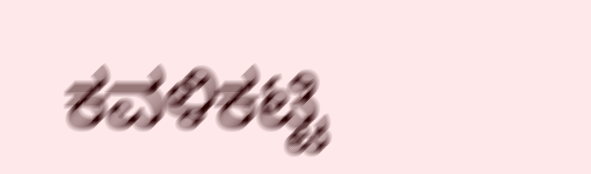ಕವಳಿಕಟ್ಟಿ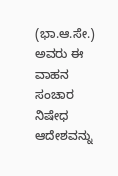(ಭಾ.ಆ.ಸೇ.) ಅವರು ಈ ವಾಹನ ಸಂಚಾರ ನಿಷೇಧ ಆದೇಶವನ್ನು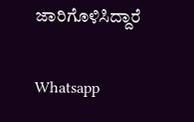ಜಾರಿಗೊಳಿಸಿದ್ದಾರೆ

Whatsapp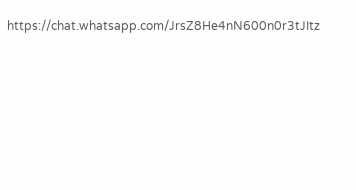https://chat.whatsapp.com/JrsZ8He4nN600n0r3tJItz